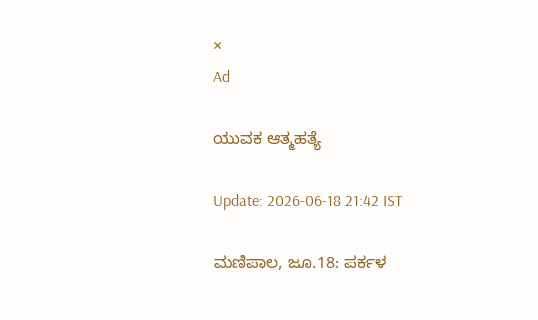×
Ad

ಯುವಕ ಆತ್ಮಹತ್ಯೆ

Update: 2026-06-18 21:42 IST

ಮಣಿಪಾಲ, ಜೂ.18: ಪರ್ಕಳ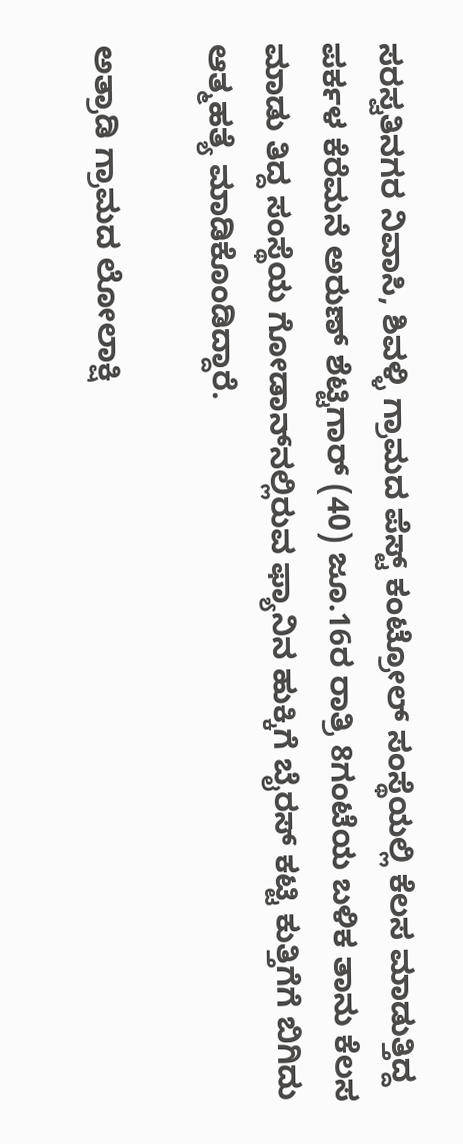ಸರಸ್ವತಿನಗರ ನಿವಾಸಿ, ಶಿವಳ್ಳಿ ಗ್ರಾಮದ ಪೆಸ್ಟ್ ಕಂಟ್ರೋಲ್ ಸಂಸ್ಥೆಯಲ್ಲಿ ಕೆಲಸ ಮಾಡುತ್ತಿದ್ದ ಪರ್ಕಳ ಕೆರೆಮನೆ ಅರುಣ್ ಶೆಟ್ಟಿಗಾರ್ (40) ಜೂ.16ರ ರಾತ್ರಿ 8ಗಂಟೆಯ ಬಳಿಕ ತಾನು ಕೆಲಸ ಮಾಡು ತಿದ್ದ ಸಂಸ್ಥೆಯ ಗೋಡಾನ್‌ನಲ್ಲಿರುವ ಫ್ಯಾನಿನ ಹುಕ್ಕಿಗೆ ಬೈರಸ್ ಕಟ್ಟಿ ಕುತ್ತಿಗೆಗೆ ಬಿಗಿದು ಆತ್ಮಹತ್ಯೆ ಮಾಡಿಕೊಂಡಿದ್ದಾರೆ.

ಅತ್ರಾಡಿ ಗ್ರಾಮದ ಲೋಲಾಕ್ಷಿ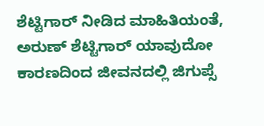ಶೆಟ್ಟಿಗಾರ್ ನೀಡಿದ ಮಾಹಿತಿಯಂತೆ, ಅರುಣ್ ಶೆಟ್ಟಿಗಾರ್ ಯಾವುದೋ ಕಾರಣದಿಂದ ಜೀವನದಲ್ಲಿ ಜಿಗುಪ್ಸೆ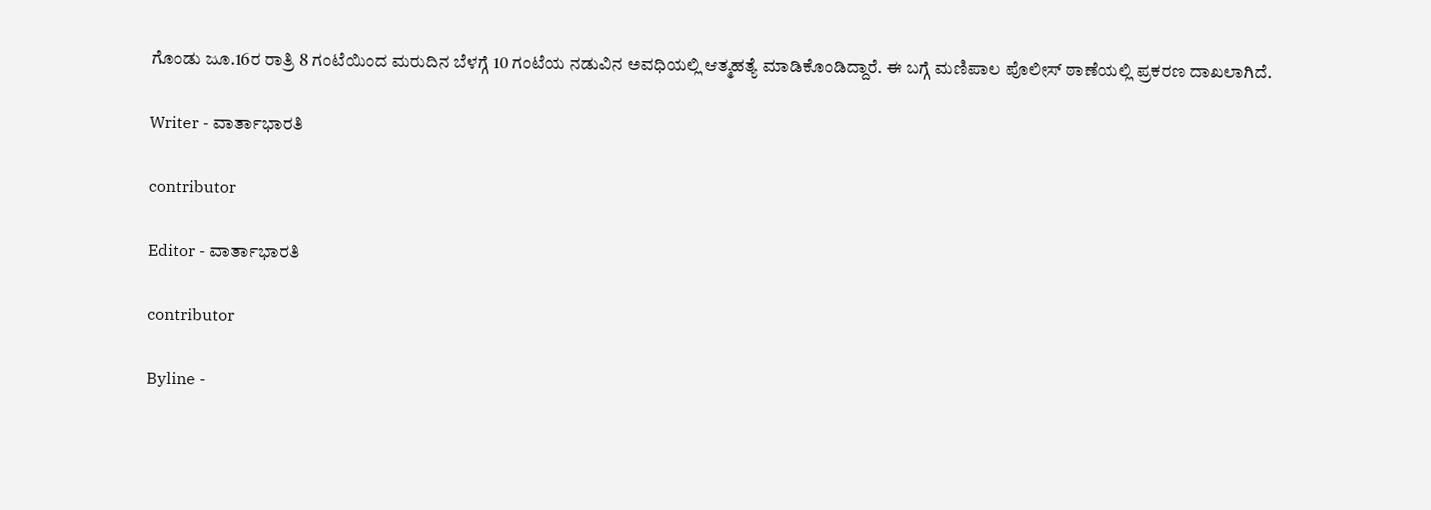ಗೊಂಡು ಜೂ.16ರ ರಾತ್ರಿ 8 ಗಂಟೆಯಿಂದ ಮರುದಿನ ಬೆಳಗ್ಗೆ 10 ಗಂಟೆಯ ನಡುವಿನ ಅವಧಿಯಲ್ಲಿ ಆತ್ಮಹತ್ಯೆ ಮಾಡಿಕೊಂಡಿದ್ದಾರೆ. ಈ ಬಗ್ಗೆ ಮಣಿಪಾಲ ಪೊಲೀಸ್ ಠಾಣೆಯಲ್ಲಿ ಪ್ರಕರಣ ದಾಖಲಾಗಿದೆ.

Writer - ವಾರ್ತಾಭಾರತಿ

contributor

Editor - ವಾರ್ತಾಭಾರತಿ

contributor

Byline -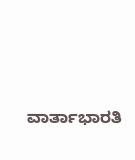ವಾರ್ತಾಭಾರತಿ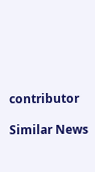contributor

Similar News